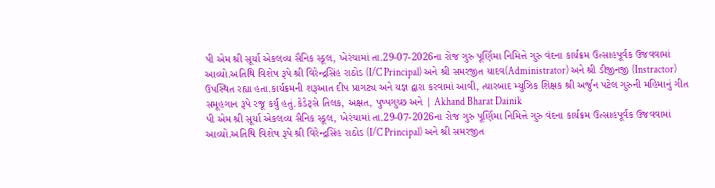પી એમ શ્રી સૂર્યા એકલવ્ય સૈનિક સ્કૂલ, ખેરંચામાં તા.29-07-2026ના રોજ ગુરુ પૂર્ણિમા નિમિત્તે ગુરુ વંદના કાર્યક્રમ ઉત્સાહપૂર્વક ઉજવવામાં આવ્યો.અતિથિ વિશેષ રૂપે શ્રી વિરેન્દ્રસિંહ રાઠોડ (I/C Principal) અને શ્રી સમરજીત યાદવ(Administrator) અને શ્રી ડીજીનજી (Instractor) ઉપસ્થિત રહ્યા હતા.કાર્યક્રમની શરૂઆત દીપ પ્રાગટ્ય અને યજ્ઞ દ્વારા કરવામાં આવી, ત્યારબાદ મ્યુઝિક શિક્ષક શ્રી અર્જુન પટેલ ગુરુની મહિમાનું ગીત સમૂહગાન રૂપે રજૂ કર્યું હતું.કેડેટ્સે તિલક, અક્ષત, પુષ્પગુચ્છ અને | Akhand Bharat Dainik
પી એમ શ્રી સૂર્યા એકલવ્ય સૈનિક સ્કૂલ, ખેરંચામાં તા.29-07-2026ના રોજ ગુરુ પૂર્ણિમા નિમિત્તે ગુરુ વંદના કાર્યક્રમ ઉત્સાહપૂર્વક ઉજવવામાં આવ્યો.અતિથિ વિશેષ રૂપે શ્રી વિરેન્દ્રસિંહ રાઠોડ (I/C Principal) અને શ્રી સમરજીત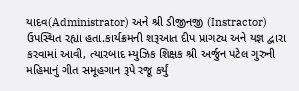યાદવ(Administrator) અને શ્રી ડીજીનજી (Instractor) ઉપસ્થિત રહ્યા હતા.કાર્યક્રમની શરૂઆત દીપ પ્રાગટ્ય અને યજ્ઞ દ્વારા કરવામાં આવી, ત્યારબાદ મ્યુઝિક શિક્ષક શ્રી અર્જુન પટેલ ગુરુની મહિમાનું ગીત સમૂહગાન રૂપે રજૂ કર્યું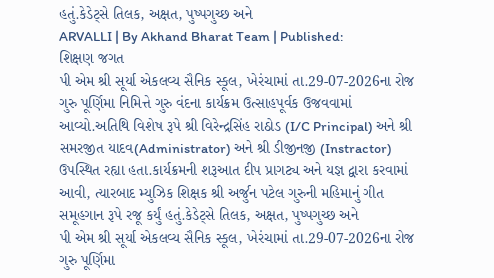હતું.કેડેટ્સે તિલક, અક્ષત, પુષ્પગુચ્છ અને
ARVALLI | By Akhand Bharat Team | Published:
શિક્ષણ જગત
પી એમ શ્રી સૂર્યા એકલવ્ય સૈનિક સ્કૂલ, ખેરંચામાં તા.29-07-2026ના રોજ ગુરુ પૂર્ણિમા નિમિત્તે ગુરુ વંદના કાર્યક્રમ ઉત્સાહપૂર્વક ઉજવવામાં આવ્યો.અતિથિ વિશેષ રૂપે શ્રી વિરેન્દ્રસિંહ રાઠોડ (I/C Principal) અને શ્રી સમરજીત યાદવ(Administrator) અને શ્રી ડીજીનજી (Instractor) ઉપસ્થિત રહ્યા હતા.કાર્યક્રમની શરૂઆત દીપ પ્રાગટ્ય અને યજ્ઞ દ્વારા કરવામાં આવી, ત્યારબાદ મ્યુઝિક શિક્ષક શ્રી અર્જુન પટેલ ગુરુની મહિમાનું ગીત સમૂહગાન રૂપે રજૂ કર્યું હતું.કેડેટ્સે તિલક, અક્ષત, પુષ્પગુચ્છ અને
પી એમ શ્રી સૂર્યા એકલવ્ય સૈનિક સ્કૂલ, ખેરંચામાં તા.29-07-2026ના રોજ ગુરુ પૂર્ણિમા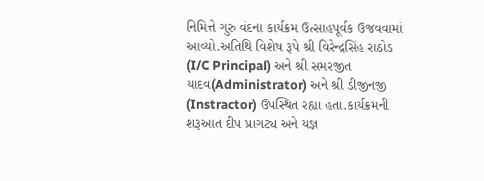નિમિત્તે ગુરુ વંદના કાર્યક્રમ ઉત્સાહપૂર્વક ઉજવવામાં આવ્યો.અતિથિ વિશેષ રૂપે શ્રી વિરેન્દ્રસિંહ રાઠોડ (I/C Principal) અને શ્રી સમરજીત યાદવ(Administrator) અને શ્રી ડીજીનજી (Instractor) ઉપસ્થિત રહ્યા હતા.કાર્યક્રમની શરૂઆત દીપ પ્રાગટ્ય અને યજ્ઞ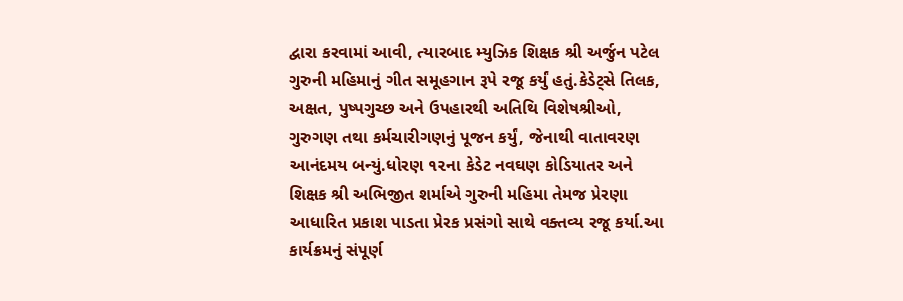દ્વારા કરવામાં આવી, ત્યારબાદ મ્યુઝિક શિક્ષક શ્રી અર્જુન પટેલ ગુરુની મહિમાનું ગીત સમૂહગાન રૂપે રજૂ કર્યું હતું.કેડેટ્સે તિલક, અક્ષત, પુષ્પગુચ્છ અને ઉપહારથી અતિથિ વિશેષશ્રીઓ, ગુરુગણ તથા કર્મચારીગણનું પૂજન કર્યું, જેનાથી વાતાવરણ આનંદમય બન્યું.ધોરણ ૧૨ના કેડેટ નવઘણ કોડિયાતર અને શિક્ષક શ્રી અભિજીત શર્માએ ગુરુની મહિમા તેમજ પ્રેરણા આધારિત પ્રકાશ પાડતા પ્રેરક પ્રસંગો સાથે વક્તવ્ય રજૂ કર્યા.આ કાર્યક્રમનું સંપૂર્ણ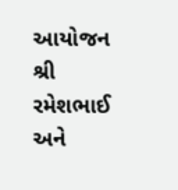આયોજન શ્રી રમેશભાઈ અને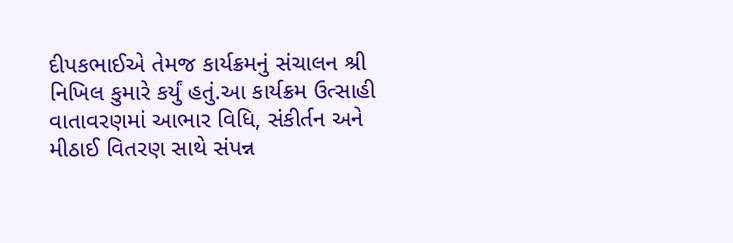દીપકભાઈએ તેમજ કાર્યક્રમનું સંચાલન શ્રી નિખિલ કુમારે કર્યું હતું.આ કાર્યક્રમ ઉત્સાહી વાતાવરણમાં આભાર વિધિ, સંકીર્તન અને મીઠાઈ વિતરણ સાથે સંપન્ન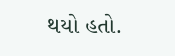થયો હતો.